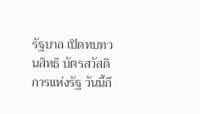รัฐบาล เปิดทบทวนสิทธิ บัตรสวัสดิการแห่งรัฐ วันนี้ถึ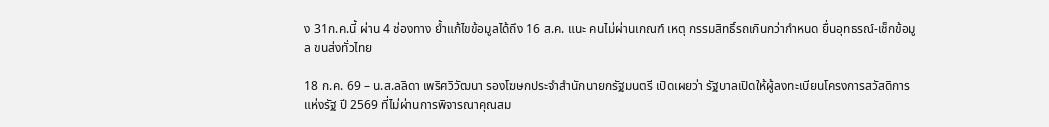ง 31ก.ค.นี้ ผ่าน 4 ช่องทาง ย้ำแก้ไขข้อมูลได้ถึง 16 ส.ค. แนะ คนไม่ผ่านเกณฑ์ เหตุ กรรมสิทธิ์รถเกินกว่ากำหนด ยื่นอุทธรณ์-เช็กข้อมูล ขนส่งทั่วไทย

18 ก.ค. 69 – น.ส.ลลิดา เพริศวิวัฒนา รองโฆษกประจำสำนักนายกรัฐมนตรี เปิดเผยว่า รัฐบาลเปิดให้ผู้ลงทะเบียนโครงการสวัสดิการแห่งรัฐ ปี 2569 ที่ไม่ผ่านการพิจารณาคุณสม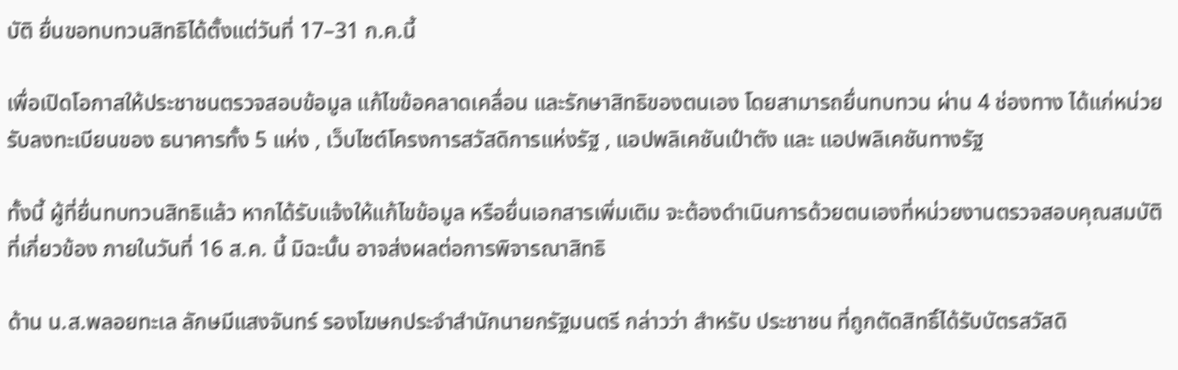บัติ ยื่นขอทบทวนสิทธิได้ตั้งแต่วันที่ 17–31 ก.ค.นี้

เพื่อเปิดโอกาสให้ประชาชนตรวจสอบข้อมูล แก้ไขข้อคลาดเคลื่อน และรักษาสิทธิของตนเอง โดยสามารถยื่นทบทวน ผ่าน 4 ช่องทาง ได้แก่หน่วยรับลงทะเบียนของ ธนาคารทั้ง 5 แห่ง , เว็บไซต์โครงการสวัสดิการแห่งรัฐ , แอปพลิเคชันเป๋าตัง และ แอปพลิเคชันทางรัฐ

ทั้งนี้ ผู้ที่ยื่นทบทวนสิทธิแล้ว หากได้รับแจ้งให้แก้ไขข้อมูล หรือยื่นเอกสารเพิ่มเติม จะต้องดำเนินการด้วยตนเองที่หน่วยงานตรวจสอบคุณสมบัติที่เกี่ยวข้อง ภายในวันที่ 16 ส.ค. นี้ มิฉะนั้น อาจส่งผลต่อการพิจารณาสิทธิ

ด้าน น.ส.พลอยทะเล ลักษมีแสงจันทร์ รองโฆษกประจำสำนักนายกรัฐมนตรี กล่าวว่า สำหรับ ประชาชน ที่ถูกตัดสิทธิ์ได้รับบัตรสวัสดิ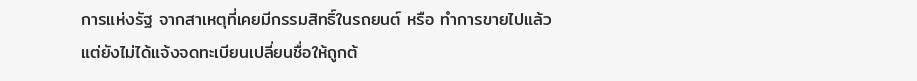การแห่งรัฐ จากสาเหตุที่เคยมีกรรมสิทธิ์ในรถยนต์ หรือ ทำการขายไปแล้ว แต่ยังไม่ได้แจ้งจดทะเบียนเปลี่ยนชื่อให้ถูกต้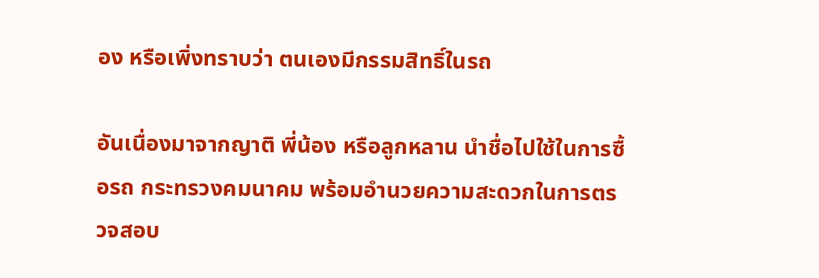อง หรือเพิ่งทราบว่า ตนเองมีกรรมสิทธิ์ในรถ

อันเนื่องมาจากญาติ พี่น้อง หรือลูกหลาน นำชื่อไปใช้ในการซื้อรถ กระทรวงคมนาคม พร้อมอำนวยความสะดวกในการตรวจสอบ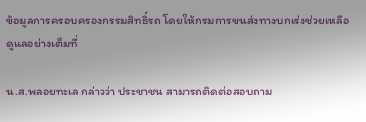ข้อมูลการครอบครองกรรมสิทธิ์รถ โดยให้กรมการขนส่งทางบกเร่งช่วยเหลือดูแลอย่างเต็มที่

น.ส.พลอยทะเล กล่าวว่า ประชาชน สามารถติดต่อสอบถาม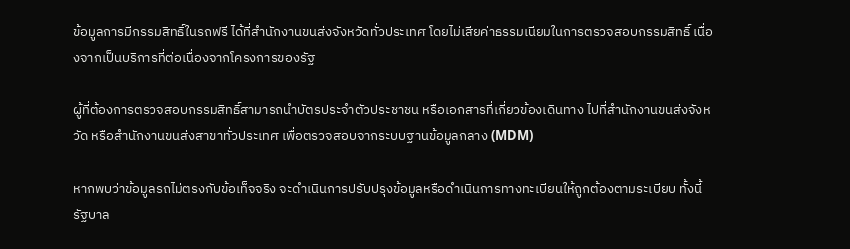ข้อมูลการมีกรรมสิทธิ์ในรถฟรี ได้ที่สำนักงานขนส่งจังหวัดทั่วประเทศ โดยไม่เสียค่าธรรมเนียมในการตรวจสอบกรรมสิทธิ์ เนื่องจากเป็นบริการที่ต่อเนื่องจากโครงการของรัฐ

ผู้ที่ต้องการตรวจสอบกรรมสิทธิ์สามารถนำบัตรประจำตัวประชาชน หรือเอกสารที่เกี่ยวข้องเดินทาง ไปที่สำนักงานขนส่งจังหวัด หรือสำนักงานขนส่งสาขาทั่วประเทศ เพื่อตรวจสอบจากระบบฐานข้อมูลกลาง (MDM)

หากพบว่าข้อมูลรถไม่ตรงกับข้อเท็จจริง จะดำเนินการปรับปรุงข้อมูลหรือดำเนินการทางทะเบียนให้ถูกต้องตามระเบียบ ทั้งนี้รัฐบาล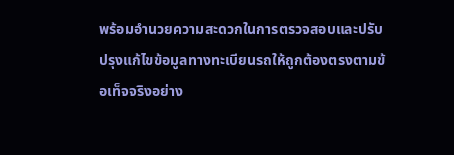พร้อมอำนวยความสะดวกในการตรวจสอบและปรับปรุงแก้ไขข้อมูลทางทะเบียนรถให้ถูกต้องตรงตามข้อเท็จจริงอย่าง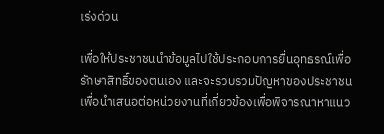เร่งด่วน

เพื่อให้ประชาชนนำข้อมูลไปใช้ประกอบการยื่นอุทธรณ์เพื่อรักษาสิทธิ์ของตนเอง และจะรวบรวมปัญหาของประชาชน เพื่อนำเสนอต่อหน่วยงานที่เกี่ยวข้องเพื่อพิจารณาหาแนว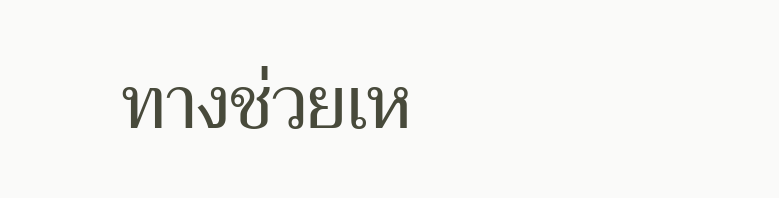ทางช่วยเห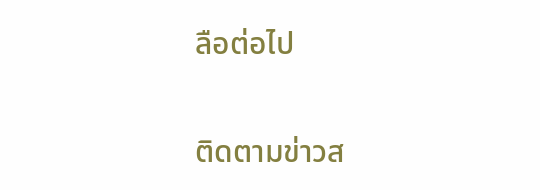ลือต่อไป

ติดตามข่าวส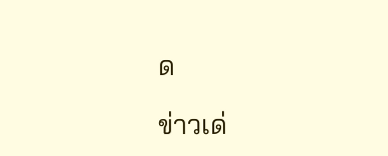ด

ข่าวเด่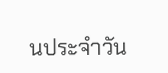นประจำวัน